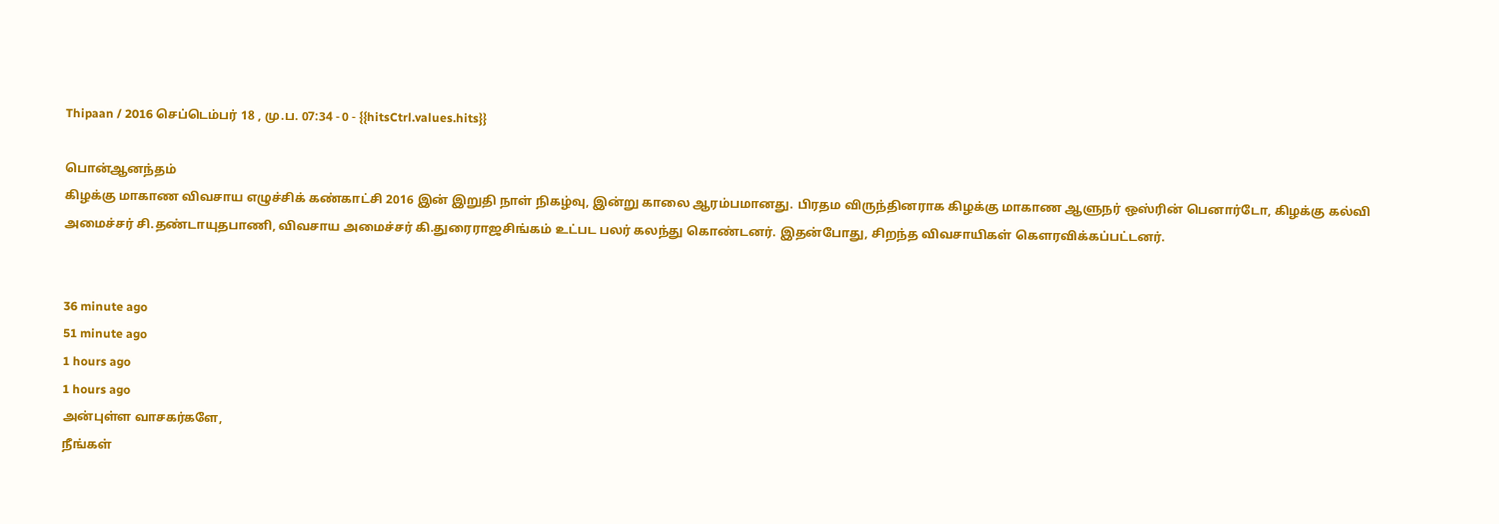Thipaan / 2016 செப்டெம்பர் 18 , மு.ப. 07:34 - 0 - {{hitsCtrl.values.hits}}

பொன்ஆனந்தம்
கிழக்கு மாகாண விவசாய எழுச்சிக் கண்காட்சி 2016 இன் இறுதி நாள் நிகழ்வு, இன்று காலை ஆரம்பமானது. பிரதம விருந்தினராக கிழக்கு மாகாண ஆளுநர் ஒஸ்ரின் பெனார்டோ, கிழக்கு கல்வி அமைச்சர் சி.தண்டாயுதபாணி, விவசாய அமைச்சர் கி.துரைராஜசிங்கம் உட்பட பலர் கலந்து கொண்டனர். இதன்போது, சிறந்த விவசாயிகள் கௌரவிக்கப்பட்டனர்.


36 minute ago
51 minute ago
1 hours ago
1 hours ago
அன்புள்ள வாசகர்களே,
நீங்கள்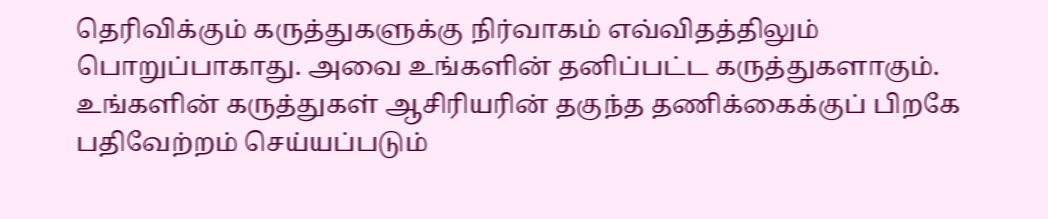தெரிவிக்கும் கருத்துகளுக்கு நிர்வாகம் எவ்விதத்திலும் பொறுப்பாகாது. அவை உங்களின் தனிப்பட்ட கருத்துகளாகும். உங்களின் கருத்துகள் ஆசிரியரின் தகுந்த தணிக்கைக்குப் பிறகே பதிவேற்றம் செய்யப்படும்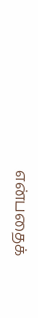என்பதைக்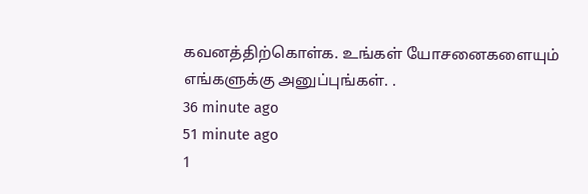கவனத்திற்கொள்க. உங்கள் யோசனைகளையும் எங்களுக்கு அனுப்புங்கள். .
36 minute ago
51 minute ago
1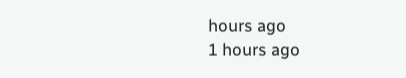hours ago
1 hours ago